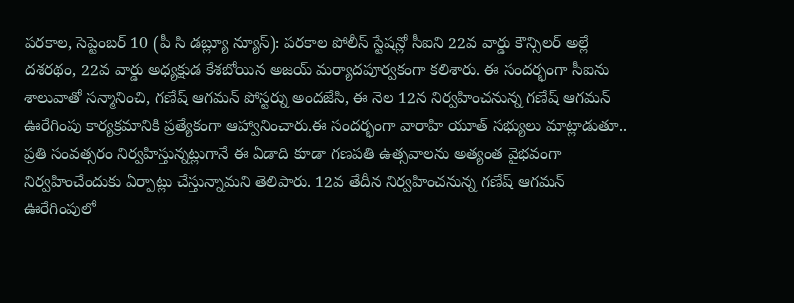పరకాల, సెప్టెంబర్ 10 (పీ సి డబ్ల్యూ న్యూస్): పరకాల పోలీస్ స్టేషన్లో సీఐని 22వ వార్డు కౌన్సిలర్ అల్లే దశరథం, 22వ వార్డు అధ్యక్షుడ కేశబోయిన అజయ్ మర్యాదపూర్వకంగా కలిశారు. ఈ సందర్భంగా సీఐను శాలువాతో సన్మానించి, గణేష్ ఆగమన్ పోస్టర్ను అందజేసి, ఈ నెల 12న నిర్వహించనున్న గణేష్ ఆగమన్ ఊరేగింపు కార్యక్రమానికి ప్రత్యేకంగా ఆహ్వానించారు.ఈ సందర్భంగా వారాహి యూత్ సభ్యులు మాట్లాడుతూ.. ప్రతి సంవత్సరం నిర్వహిస్తున్నట్లుగానే ఈ ఏడాది కూడా గణపతి ఉత్సవాలను అత్యంత వైభవంగా నిర్వహించేందుకు ఏర్పాట్లు చేస్తున్నామని తెలిపారు. 12వ తేదీన నిర్వహించనున్న గణేష్ ఆగమన్ ఊరేగింపులో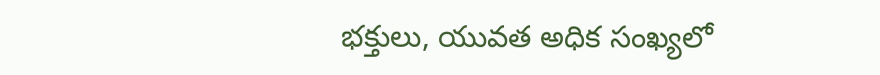భక్తులు, యువత అధిక సంఖ్యలో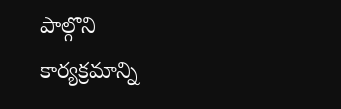పాల్గొని కార్యక్రమాన్ని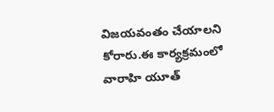విజయవంతం చేయాలని కోరారు.ఈ కార్యక్రమంలో వారాహి యూత్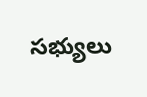సభ్యులు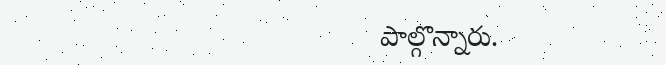పాల్గొన్నారు.